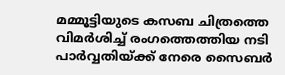മമ്മൂട്ടിയുടെ കസബ ചിത്രത്തെ വിമര്‍ശിച്ച് രംഗത്തെത്തിയ നടി പാര്‍വ്വതിയ്ക്ക് നേരെ സൈബര്‍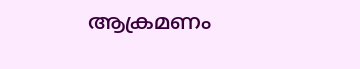ആക്രമണം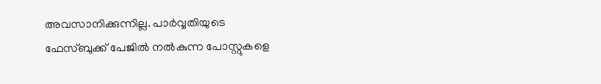അവസാനിക്കുന്നില്ല. പാര്‍വ്വതിയുടെ ഫേസ്ബുക്ക് പേജില്‍ നല്‍കുന്ന പോസ്റ്റുകളെ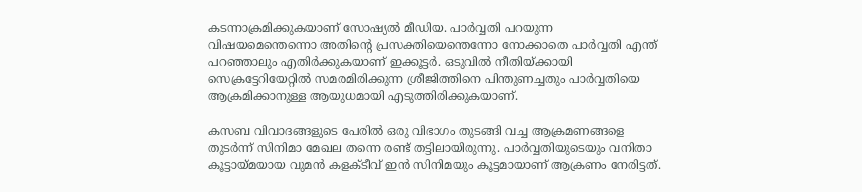കടന്നാക്രമിക്കുകയാണ് സോഷ്യല്‍ മീഡിയ. പാര്‍വ്വതി പറയുന്ന വിഷയമെന്തെന്നൊ അതിന്‍റെ പ്രസക്തിയെന്തെന്നോ നോക്കാതെ പാര്‍വ്വതി എന്ത് പറഞ്ഞാലും എതിര്‍ക്കുകയാണ് ഇക്കൂട്ടര്‍. ഒടുവില്‍ നീതിയ്ക്കായി സെക്രട്ടേറിയേറ്റില്‍ സമരമിരിക്കുന്ന ശ്രീജിത്തിനെ പിന്തുണച്ചതും പാര്‍വ്വതിയെ ആക്രമിക്കാനുള്ള ആയുധമായി എടുത്തിരിക്കുകയാണ്.

കസബ വിവാദങ്ങളുടെ പേരില്‍ ഒരു വിഭാഗം തുടങ്ങി വച്ച ആക്രമണങ്ങളെ തുടര്‍ന്ന് സിനിമാ മേഖല തന്നെ രണ്ട് തട്ടിലായിരുന്നു. പാര്‍വ്വതിയുടെയും വനിതാ കൂട്ടായ്മയായ വുമന്‍ കളക്ടീവ് ഇന്‍ സിനിമയും കൂട്ടമായാണ് ആക്രണം നേരിട്ടത്.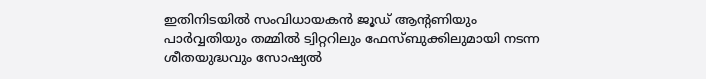ഇതിനിടയില്‍ സംവിധായകന്‍ ജൂഡ് ആന്‍റണിയും പാര്‍വ്വതിയും തമ്മില്‍ ട്വിറ്ററിലും ഫേസ്ബുക്കിലുമായി നടന്ന ശീതയുദ്ധവും സോഷ്യല്‍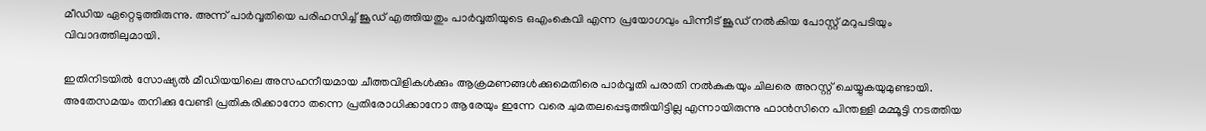മീഡിയ ഏറ്റെടുത്തിരുന്നു. അന്ന് പാര്‍വ്വതിയെ പരിഹസിച്ച് ജൂഡ‍് എത്തിയതും പാര്‍വ്വതിയുടെ ഒഎംകെവി എന്ന പ്രയോഗവും പിന്നീട് ജൂഡ് നല്‍കിയ പോസ്റ്റ് മറുപടിയും വിവാദത്തിലുമായി.

ഇതിനിടയില്‍ സോഷ്യല്‍ മീഡിയയിലെ അസഹനീയമായ ചീത്തവിളികള്‍ക്കും ആക്രമണങ്ങള്‍ക്കുമെതിരെ പാര്‍വ്വതി പരാതി നല്‍കുകയും ചിലരെ അറസ്റ്റ് ചെയ്യുകയുമുണ്ടായി. അതേസമയം തനിക്കു വേണ്ടി പ്രതികരിക്കാനോ തന്നെ പ്രതിരോധിക്കാനോ ആരേയും ഇന്നേ വരെ ചുമതലപ്പെടുത്തിയിട്ടില്ല എന്നായിരുന്നു ഫാന്‍സിനെ പിന്തള്ളി മമ്മൂട്ടി നടത്തിയ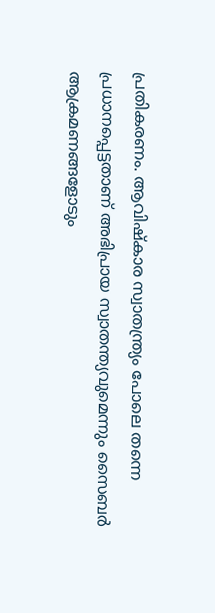പ്രതികരണം. ആവിഷ്‌കാര സ്വാതന്ത്ര്യം പോലെ തന്നെ പ്രധാനപ്പെട്ടതാണ് അഭിപ്രായ സ്വാതന്ത്യവുമെന്നും സൈബര്‍ ആക്രമണങ്ങളോടും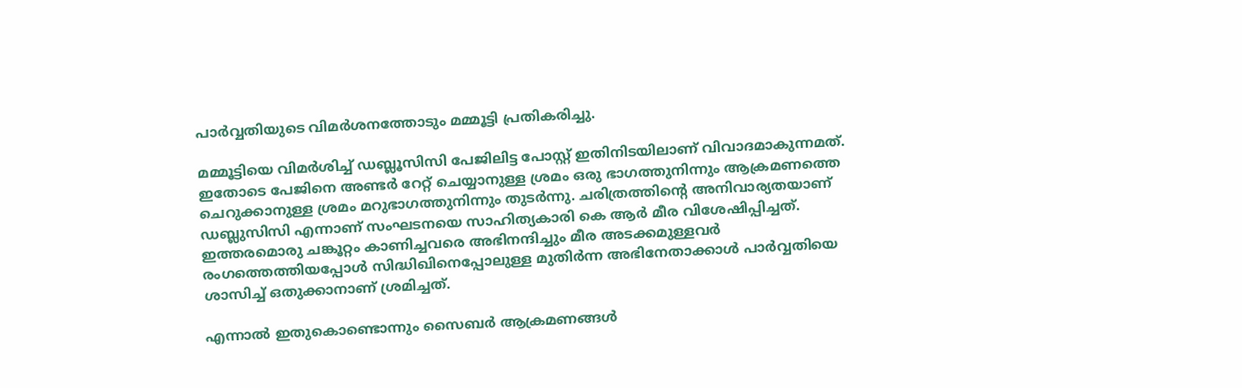പാര്‍വ്വതിയുടെ വിമര്‍ശനത്തോടും മമ്മൂട്ടി പ്രതികരിച്ചു.

മമ്മൂട്ടിയെ വിമര്‍ശിച്ച് ഡബ്ലൂസിസി പേജിലിട്ട പോസ്റ്റ് ഇതിനിടയിലാണ് വിവാദമാകുന്നമത്. ഇതോടെ പേജിനെ അണ്ടര്‍ റേറ്റ് ചെയ്യാനുള്ള ശ്രമം ഒരു ഭാഗത്തുനിന്നും ആക്രമണത്തെ ചെറുക്കാനുള്ള ശ്രമം മറുഭാഗത്തുനിന്നും തുടര്‍ന്നു. ചരിത്രത്തിന്‍റെ അനിവാര്യതയാണ് ഡബ്ലുസിസി എന്നാണ് സംഘടനയെ സാഹിത്യകാരി കെ ആര്‍ മീര വിശേഷിപ്പിച്ചത്. ഇത്തരമൊരു ചങ്കൂറ്റം കാണിച്ചവരെ അഭിനന്ദിച്ചും മീര അടക്കമുള്ളവര്‍ രംഗത്തെത്തിയപ്പോള്‍ സിദ്ധിഖിനെപ്പോലുള്ള മുതിര്‍ന്ന അഭിനേതാക്കാള്‍ പാര്‍വ്വതിയെ ശാസിച്ച് ഒതുക്കാനാണ് ശ്രമിച്ചത്.

എന്നാല്‍ ഇതുകൊണ്ടൊന്നും സൈബര്‍ ആക്രമണങ്ങള്‍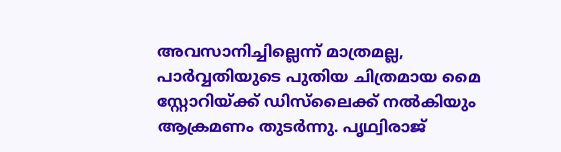അവസാനിച്ചില്ലെന്ന് മാത്രമല്ല, പാര്‍വ്വതിയുടെ പുതിയ ചിത്രമായ മൈ സ്റ്റോറിയ്ക്ക് ഡിസ്‍ലൈക്ക് നല്‍കിയും ആക്രമണം തുടര്‍ന്നു. പൃഥ്വിരാജ്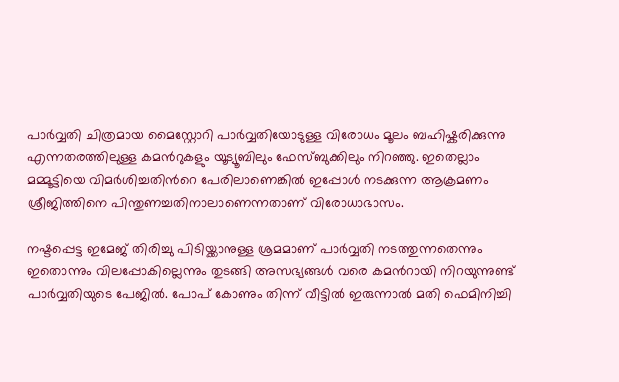പാര്‍വ്വതി ചിത്രമായ മൈസ്റ്റോറി പാര്‍വ്വതിയോടുള്ള വിരോധം മൂലം ബഹിഷ്കരിക്കുന്നു എന്നതരത്തിലുള്ള കമന്‍റുകളും യൂട്യൂബിലും ഫേസ്ബുക്കിലും നിറഞ്ഞു. ഇതെല്ലാം മമ്മൂട്ടിയെ വിമര്‍ശിച്ചതിന്‍റെ പേരിലാണെങ്കില്‍ ഇപ്പോള്‍ നടക്കുന്ന ആക്രമണം ശ്രീജിത്തിനെ പിന്തുണച്ചതിനാലാണെന്നതാണ് വിരോധാഭാസം.

നഷ്ടപ്പെട്ട ഇമേജ് തിരിച്ചു പിടിയ്ക്കാനുള്ള ശ്രമമാണ് പാര്‍വ്വതി നടത്തുന്നതെന്നും ഇതൊന്നും വിലപ്പോകില്ലെന്നും തുടങ്ങി അസഭ്യങ്ങള്‍ വരെ കമന്‍റായി നിറയുന്നുണ്ട് പാര്‍വ്വതിയുടെ പേജില്‍. പോപ് കോണും തിന്ന് വീട്ടില്‍ ഇരുന്നാല്‍ മതി ഫെമിനിച്ചി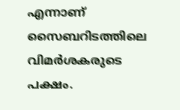എന്നാണ് സൈബറിടത്തിലെ വിമര്‍ശകരുടെ പക്ഷം.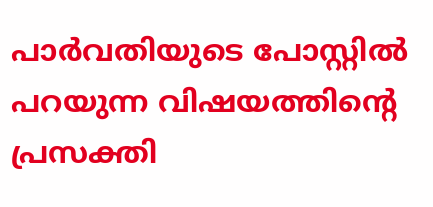പാര്‍വതിയുടെ പോസ്റ്റില്‍ പറയുന്ന വിഷയത്തിന്റെ പ്രസക്തി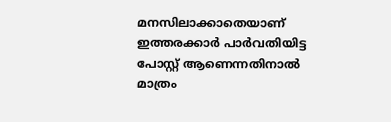മനസിലാക്കാതെയാണ് ഇത്തരക്കാര്‍ പാര്‍വതിയിട്ട പോസ്റ്റ് ആണെന്നതിനാല്‍ മാത്രം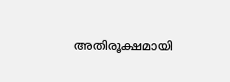അതിരൂക്ഷമായി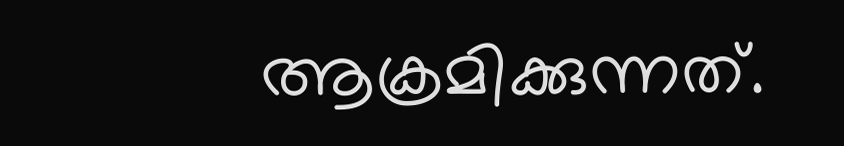ആക്രമിക്കുന്നത്.